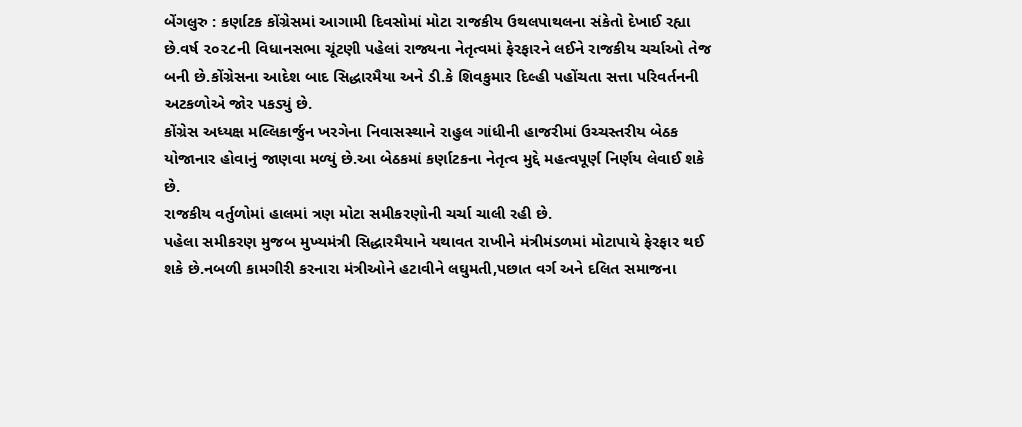બેંગલુરુ : કર્ણાટક કોંગ્રેસમાં આગામી દિવસોમાં મોટા રાજકીય ઉથલપાથલના સંકેતો દેખાઈ રહ્યા છે.વર્ષ ૨૦૨૮ની વિધાનસભા ચૂંટણી પહેલાં રાજ્યના નેતૃત્વમાં ફેરફારને લઈને રાજકીય ચર્ચાઓ તેજ બની છે.કોંગ્રેસના આદેશ બાદ સિદ્ધારમૈયા અને ડી.કે શિવકુમાર દિલ્હી પહોંચતા સત્તા પરિવર્તનની અટકળોએ જોર પકડ્યું છે.
કોંગ્રેસ અધ્યક્ષ મલ્લિકાર્જુન ખરગેના નિવાસસ્થાને રાહુલ ગાંધીની હાજરીમાં ઉચ્ચસ્તરીય બેઠક યોજાનાર હોવાનું જાણવા મળ્યું છે.આ બેઠકમાં કર્ણાટકના નેતૃત્વ મુદ્દે મહત્વપૂર્ણ નિર્ણય લેવાઈ શકે છે.
રાજકીય વર્તુળોમાં હાલમાં ત્રણ મોટા સમીકરણોની ચર્ચા ચાલી રહી છે.
પહેલા સમીકરણ મુજબ મુખ્યમંત્રી સિદ્ધારમૈયાને યથાવત રાખીને મંત્રીમંડળમાં મોટાપાયે ફેરફાર થઈ શકે છે.નબળી કામગીરી કરનારા મંત્રીઓને હટાવીને લઘુમતી,પછાત વર્ગ અને દલિત સમાજના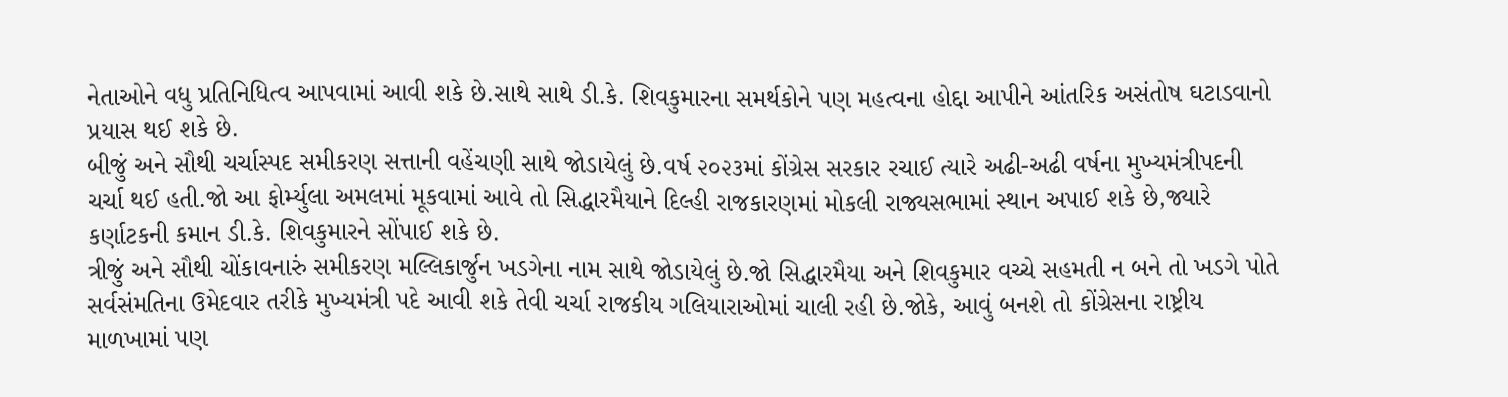નેતાઓને વધુ પ્રતિનિધિત્વ આપવામાં આવી શકે છે.સાથે સાથે ડી.કે. શિવકુમારના સમર્થકોને પણ મહત્વના હોદ્દા આપીને આંતરિક અસંતોષ ઘટાડવાનો પ્રયાસ થઈ શકે છે.
બીજું અને સૌથી ચર્ચાસ્પદ સમીકરણ સત્તાની વહેંચણી સાથે જોડાયેલું છે.વર્ષ ૨૦૨૩માં કોંગ્રેસ સરકાર રચાઈ ત્યારે અઢી-અઢી વર્ષના મુખ્યમંત્રીપદની ચર્ચા થઈ હતી.જો આ ફોર્મ્યુલા અમલમાં મૂકવામાં આવે તો સિદ્ધારમૈયાને દિલ્હી રાજકારણમાં મોકલી રાજ્યસભામાં સ્થાન અપાઈ શકે છે,જ્યારે કર્ણાટકની કમાન ડી.કે. શિવકુમારને સોંપાઈ શકે છે.
ત્રીજું અને સૌથી ચોંકાવનારું સમીકરણ મલ્લિકાર્જુન ખડગેના નામ સાથે જોડાયેલું છે.જો સિદ્ધારમૈયા અને શિવકુમાર વચ્ચે સહમતી ન બને તો ખડગે પોતે સર્વસંમતિના ઉમેદવાર તરીકે મુખ્યમંત્રી પદે આવી શકે તેવી ચર્ચા રાજકીય ગલિયારાઓમાં ચાલી રહી છે.જોકે, આવું બનશે તો કોંગ્રેસના રાષ્ટ્રીય માળખામાં પણ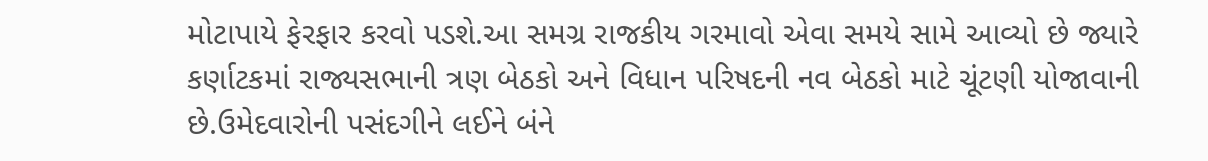મોટાપાયે ફેરફાર કરવો પડશે.આ સમગ્ર રાજકીય ગરમાવો એવા સમયે સામે આવ્યો છે જ્યારે કર્ણાટકમાં રાજ્યસભાની ત્રણ બેઠકો અને વિધાન પરિષદની નવ બેઠકો માટે ચૂંટણી યોજાવાની છે.ઉમેદવારોની પસંદગીને લઈને બંને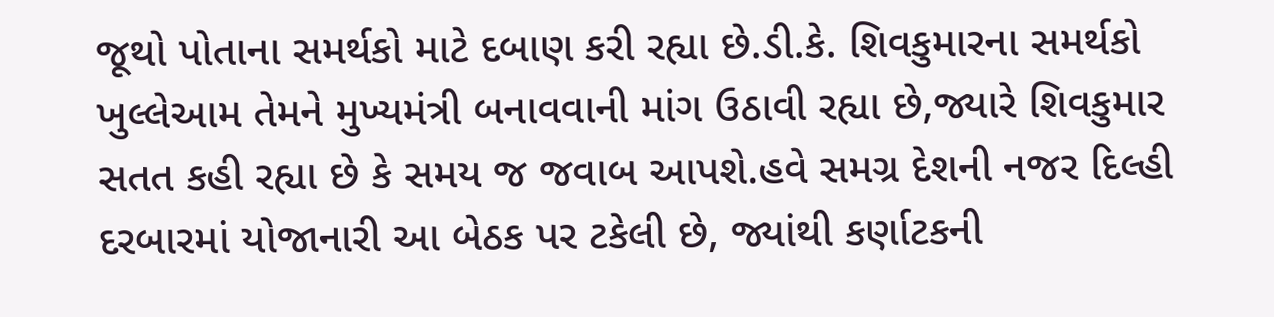જૂથો પોતાના સમર્થકો માટે દબાણ કરી રહ્યા છે.ડી.કે. શિવકુમારના સમર્થકો ખુલ્લેઆમ તેમને મુખ્યમંત્રી બનાવવાની માંગ ઉઠાવી રહ્યા છે,જ્યારે શિવકુમાર સતત કહી રહ્યા છે કે સમય જ જવાબ આપશે.હવે સમગ્ર દેશની નજર દિલ્હી દરબારમાં યોજાનારી આ બેઠક પર ટકેલી છે, જ્યાંથી કર્ણાટકની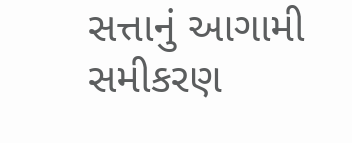સત્તાનું આગામી સમીકરણ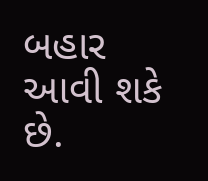બહાર આવી શકે છે.